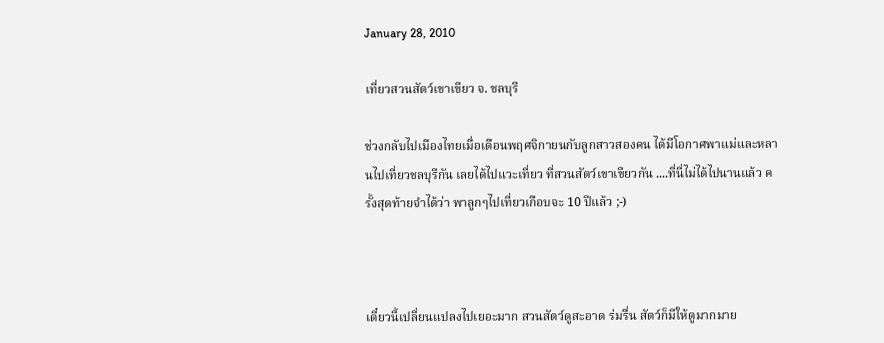January 28, 2010

เที่ยวสวนสัตว์เขาเขียว จ. ชลบุรี

ช่วงกลับไปเมืองไทยเมื่อเดือนพฤศจิกายนกับลูกสาวสองคน ได้มีโอกาศพาแม่และหลานไปเที่ยวชลบุรีกัน เลยได้ไปแวะเที่ยว ที่สวนสัตว์เขาเขียวกัน ....ที่นี่ไม่ได้ไปนานแล้ว ครั้งสุดท้ายจำได้ว่า พาลูกๆไปเที่ยวเกือบจะ 10 ปีแล้ว ;-)



เดี๋ยวนี้เปลี่ยนแปลงไปเยอะมาก สวนสัตว์ดูสะอาด ร่มรื่น สัตว์ก็มีให้ดูมากมาย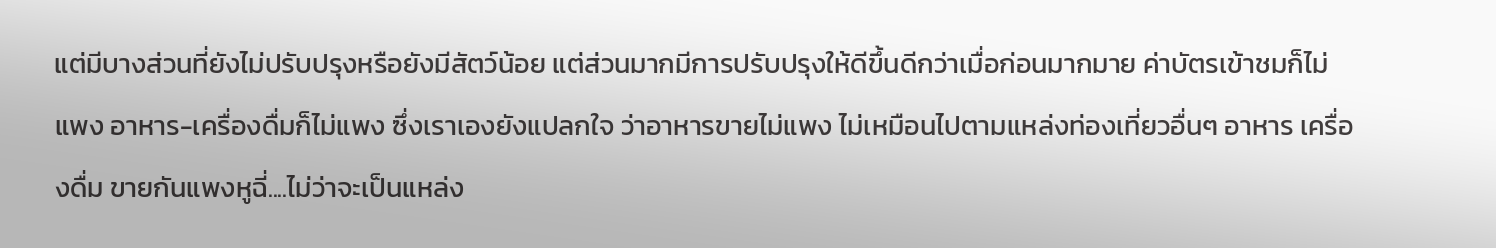แต่มีบางส่วนที่ยังไม่ปรับปรุงหรือยังมีสัตว์น้อย แต่ส่วนมากมีการปรับปรุงให้ดีขึ้นดีกว่าเมื่อก่อนมากมาย ค่าบัตรเข้าชมก็ไม่แพง อาหาร-เครื่องดื่มก็ไม่แพง ซึ่งเราเองยังแปลกใจ ว่าอาหารขายไม่แพง ไม่เหมือนไปตามแหล่งท่องเที่ยวอื่นๆ อาหาร เครื่องดื่ม ขายกันแพงหูฉี่....ไม่ว่าจะเป็นแหล่ง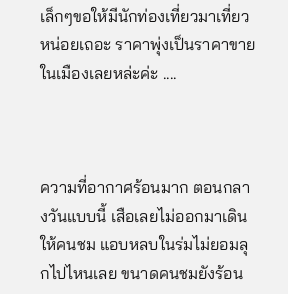เล็กๆขอให้มีนักท่องเที่ยวมาเที่ยวหน่อยเถอะ ราคาพุ่งเป็นราคาขายในเมืองเลยหล่ะค่ะ ....



ความที่อากาศร้อนมาก ตอนกลางวันแบบนี้ เสือเลยไม่ออกมาเดินให้คนชม แอบหลบในร่มไม่ยอมลุกไปไหนเลย ขนาดคนชมยังร้อน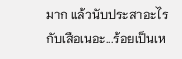มาก แล้วนับประสาอะไรกับเสือเนอะ...ร้อยเป็นเห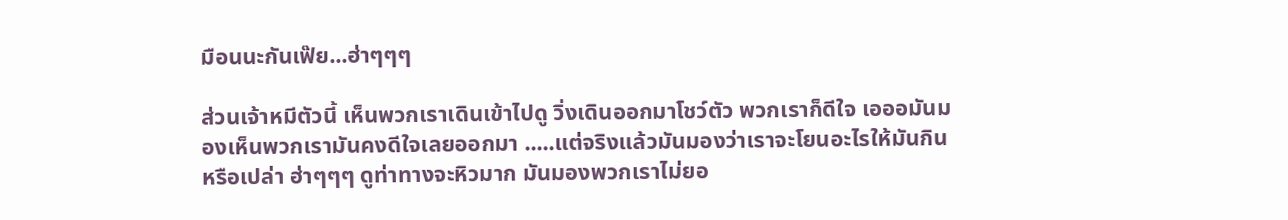มือนนะกันเฟ๊ย...ฮ่าๆๆๆ

ส่วนเจ้าหมีตัวนี้ เห็นพวกเราเดินเข้าไปดู วิ่งเดินออกมาโชว์ตัว พวกเราก็ดีใจ เอออมันมองเห็นพวกเรามันคงดีใจเลยออกมา .....แต่จริงแล้วมันมองว่าเราจะโยนอะไรให้มันกินหรือเปล่า ฮ่าๆๆๆ ดูท่าทางจะหิวมาก มันมองพวกเราไม่ยอ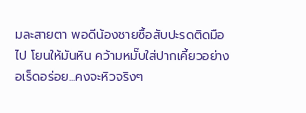มละสายตา พอดีน้องชายซื้อสับปะรดติดมือไป โยนให้มันหิน คว้ามหมั๊บใส่ปากเคี้ยวอย่างอเร็ดอร่อย...คงจะหิวจริงๆ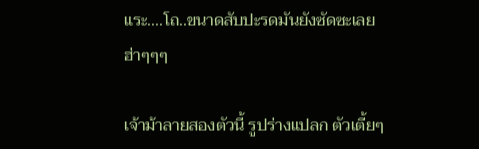แระ....โถ..ขนาดสับปะรดมันยังซัดซะเลย ฮ่าๆๆๆ

เจ้าม้าลายสองตัวนี้ รูปร่างแปลก ตัวเตี้ยๆ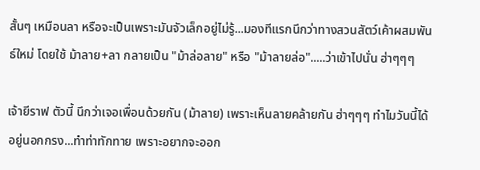สั้นๆ เหมือนลา หรือจะเป็นเพราะมันจัวเล็กอยู่ไม่รู้...มองทีแรกนึกว่าทางสวนสัตว์เค้าผสมพันธ์ใหม่ โดยใช้ ม้าลาย+ลา กลายเป็น "ม้าล่อลาย" หรือ "ม้าลายล่อ".....ว่าเข้าไปนั่น ฮ่าๆๆๆ

เจ้ายีราฟ ตัวนี้ นึกว่าเจอเพื่อนด้วยกัน (ม้าลาย) เพราะเห็นลายคล้ายกัน ฮ่าๆๆๆ ทำไมวันนี้ได้อยู่นอกกรง...ทำท่าทักทาย เพราะอยากจะออก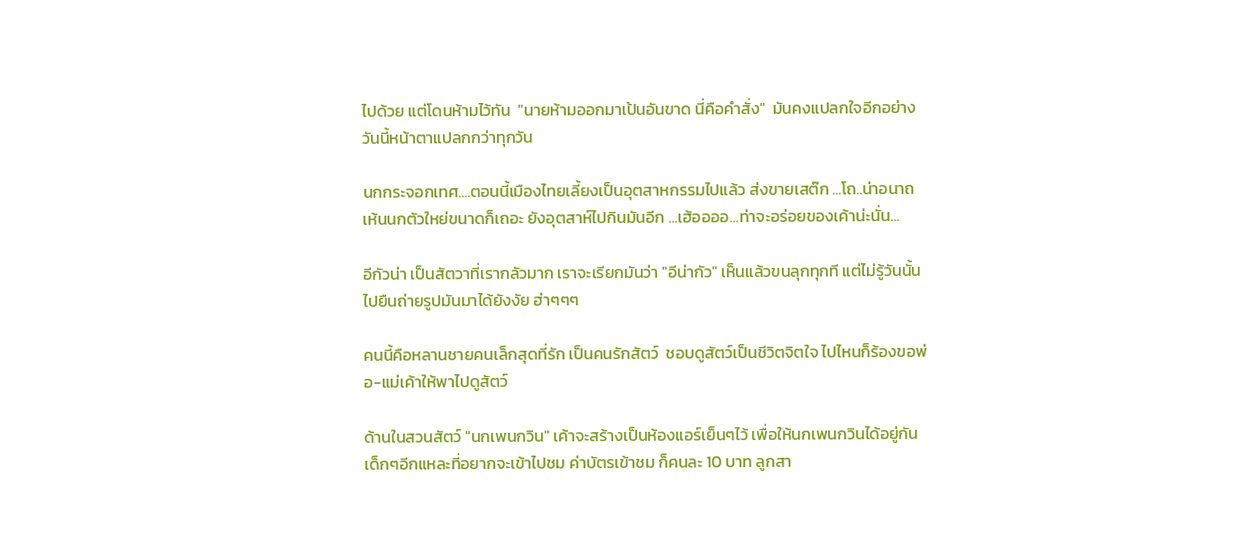ไปด้วย แต่โดนห้ามไว้ทัน  "นายห้ามออกมาเป้นอันขาด นี่คือคำสั่ง"  มันคงแปลกใจอีกอย่างวันนี้หน้าตาแปลกกว่าทุกวัน

นกกระจอกเทศ....ตอนนี้เมืองไทยเลี้ยงเป็นอุตสาหกรรมไปแล้ว ส่งขายเสต๊ก ...โถ..น่าอนาถ เห้นนกตัวใหย่ขนาดก็เถอะ ยังอุตสาห์ไปกินมันอีก ...เฮ้ออออ...ท่าจะอร่อยของเค้าน่ะนั่น...

อีกัวน่า เป็นสัตวาที่เรากลัวมาก เราจะเรียกมันว่า "อีน่ากัว" เห็นแล้วขนลุกทุกที แต่ไม่รู้วันนั้นไปยืนถ่ายรูปมันมาได้ยังงัย ฮ่าๆๆๆ

คนนี้คือหลานชายคนเล็กสุดที่รัก เป็นคนรักสัตว์  ชอบดูสัตว์เป็นชีวิตจิตใจ ไปไหนก็ร้องขอพ่อ-แม่เค้าให้พาไปดูสัตว์

ด้านในสวนสัตว์ "นกเพนกวิน" เค้าจะสร้างเป็นห้องแอร์เย็นๆไว้ เพื่อให้นกเพนกวินได้อยู่กัน เด็กๆอีกแหละที่อยากจะเข้าไปชม ค่าบัตรเข้าชม ก็คนละ 10 บาท ลูกสา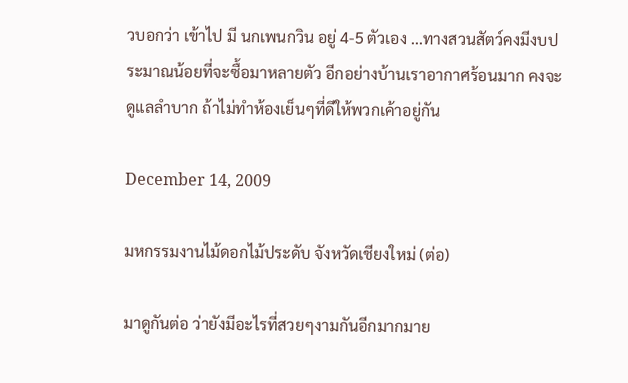วบอกว่า เข้าไป มี นกเพนกวิน อยู่ 4-5 ตัวเอง ...ทางสวนสัตว์คงมีงบประมาณน้อยที่จะซื้อมาหลายตัว อีกอย่างบ้านเราอากาศร้อนมาก คงจะดูแลลำบาก ถ้าไม่ทำห้องเย็นๆที่ดีให้พวกเค้าอยู่กัน

December 14, 2009

มหกรรมงานไม้ดอกไม้ประดับ จังหวัดเชียงใหม่ (ต่อ)

มาดูกันต่อ ว่ายังมีอะไรที่สวยๆงามกันอีกมากมาย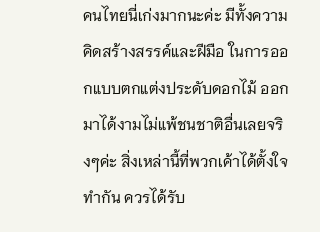คนไทยนี่เก่งมากนะค่ะ มีทั้งความคิดสร้างสรรค์และฝีมือ ในการออกแบบตกแต่งประดับดอกไม้ ออกมาได้งามไม่แพ้ชนชาติอื่นเลยจริงๆค่ะ สิ่งเหล่านี้ที่พวกเค้าได้ตั้งใจทำกัน ควรได้รับ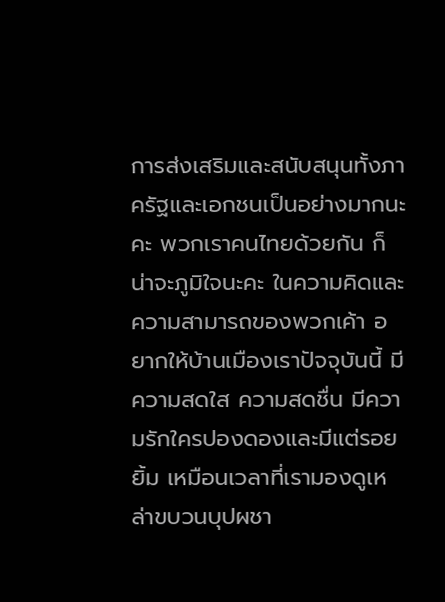การส่งเสริมและสนับสนุนทั้งภาครัฐและเอกชนเป็นอย่างมากนะคะ พวกเราคนไทยด้วยกัน ก็น่าจะภูมิใจนะคะ ในความคิดและความสามารถของพวกเค้า อยากให้บ้านเมืองเราปัจจุบันนี้ มีความสดใส ความสดชื่น มีความรักใครปองดองและมีแต่รอยยิ้ม เหมือนเวลาที่เรามองดูเหล่าขบวนบุปผชา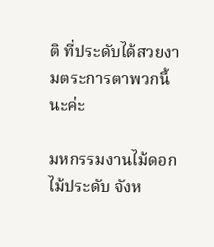ติ ที่ประดับได้สวยงามตระการตาพวกนี้นะค่ะ

มหกรรมงานไม้ดอกไม้ประดับ จังห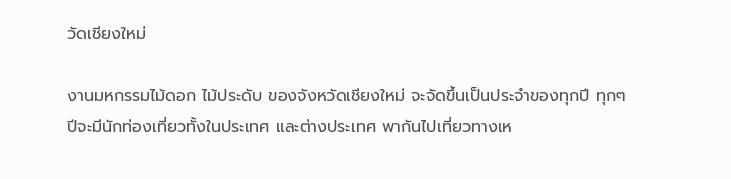วัดเชียงใหม่

งานมหกรรมไม้ดอก ไม้ประดับ ของจังหวัดเชียงใหม่ จะจัดขึ้นเป็นประจำของทุกปี ทุกๆปีจะมีนักท่องเที่ยวทั้งในประเทศ และต่างประเทศ พากันไปเที่ยวทางเห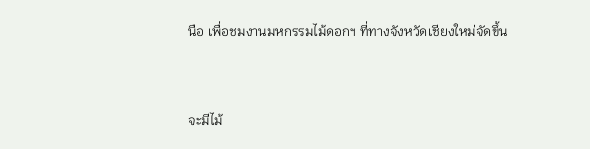นือ เพื่อชมงานมหกรรมไม้ดอกฯ ที่ทางจังหวัดเชียงใหม่จัดขึ้น


จะมีไม้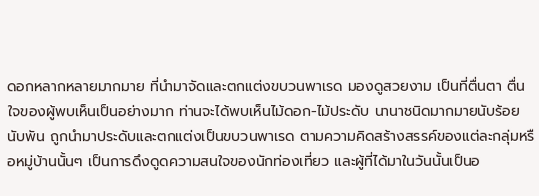ดอกหลากหลายมากมาย ที่นำมาจัดและตกแต่งขบวนพาเรด มองดูสวยงาม เป็นที่ตื่นตา ตื่นใจของผู้พบเห็นเป็นอย่างมาก ท่านจะได้พบเห็นไม้ดอก-ไม้ประดับ นานาชนิดมากมายนับร้อย นับพัน ถูกนำมาประดับและตกแต่งเป็นขบวนพาเรด ตามความคิดสร้างสรรค์ของแต่ละกลุ่มหรือหมู่บ้านนั้นๆ เป็นการดึงดูดความสนใจของนักท่องเที่ยว และผู้ที่ได้มาในวันนั้นเป็นอ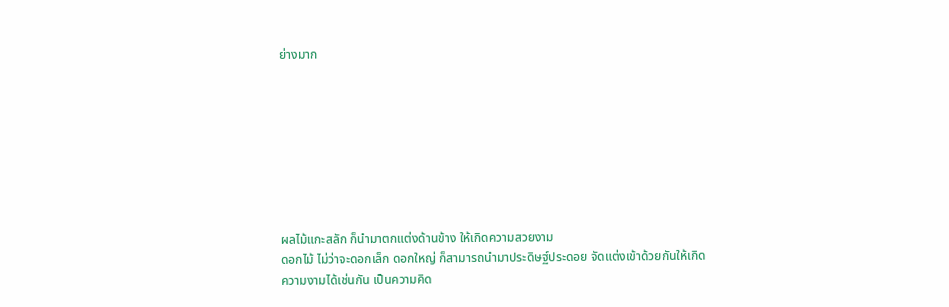ย่างมาก








ผลไม้แกะสลัก ก็นำมาตกแต่งด้านข้าง ให้เกิดความสวยงาม
ดอกไม้ ไม่ว่าจะดอกเล็ก ดอกใหญ่ ก็สามารถนำมาประดิษฐ์ประดอย จัดแต่งเข้าด้วยกันให้เกิดความงามได้เช่นกัน เป็นความคิด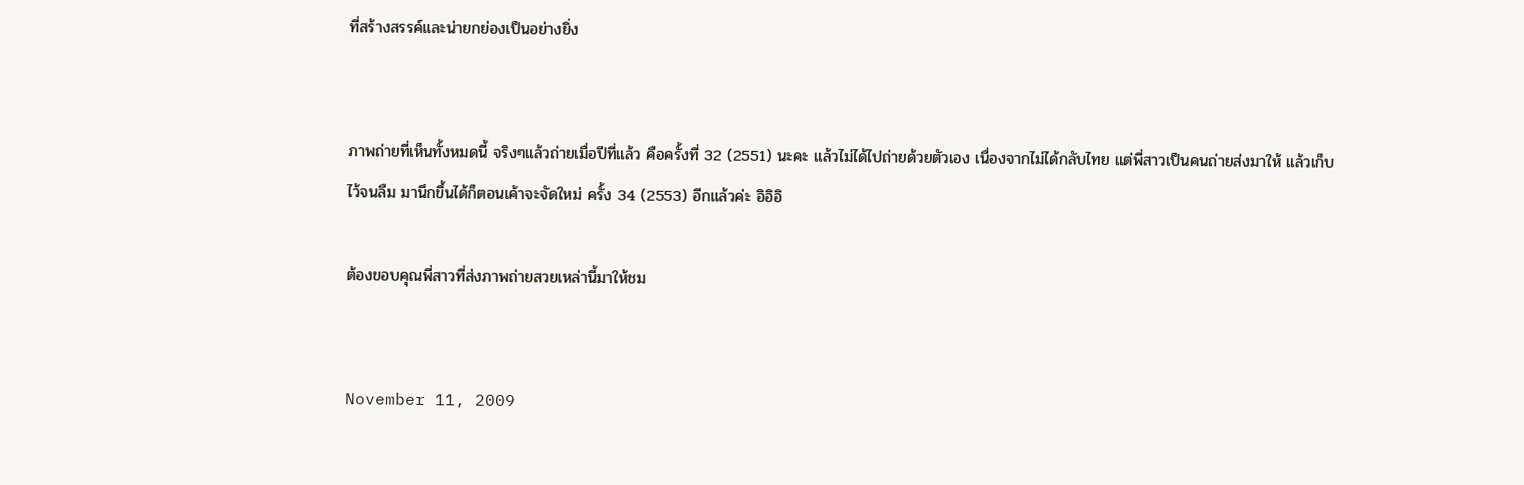ที่สร้างสรรค์และน่ายกย่องเป็นอย่างยิ่ง


ภาพถ่ายที่เห็นทั้งหมดนี้ จริงๆแล้วถ่ายเมื่อปีที่แล้ว คือครั้งที่ 32 (2551) นะคะ แล้วไม่ได้ไปถ่ายด้วยตัวเอง เนื่องจากไม่ได้กลับไทย แต่พี่สาวเป็นคนถ่ายส่งมาให้ แล้วเก็บไว้จนลืม มานึกขึ้นได้ก็ตอนเค้าจะจัดใหม่ ครั้ง 34 (2553) อีกแล้วค่ะ อิอิอิ

ต้องขอบคุณพี่สาวที่ส่งภาพถ่ายสวยเหล่านี้มาให้ชม


November 11, 2009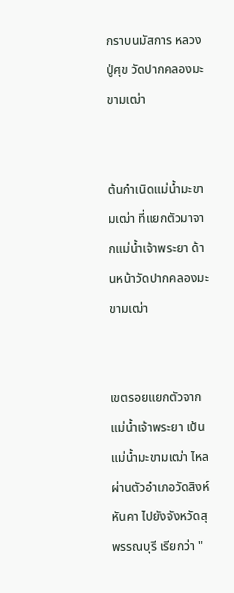กราบนมัสการ หลวงปู่ศุข วัดปากคลองมะขามเฒ่า


ต้นกำเนิดแม่น้ำมะขามเฒ่า ที่แยกตัวมาจากแม่น้ำเจ้าพระยา ด้านหน้าวัดปากคลองมะขามเฒ่า


เขตรอยแยกตัวจากแม่น้ำเจ้าพระยา เป้นแม่น้ำมะขามเฒ่า ไหลผ่านตัวอำเภอวัดสิงห์ หันคา ไปยังจังหวัดสุพรรณบุรี เรียกว่า "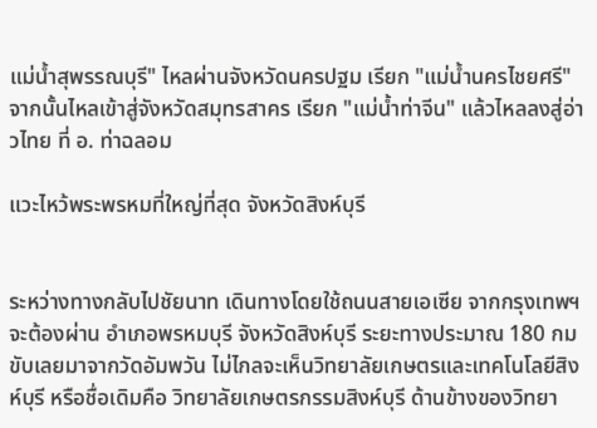แม่น้ำสุพรรณบุรี" ไหลผ่านจังหวัดนครปฐม เรียก "แม่น้ำนครไชยศรี" จากนั้นไหลเข้าสู่จังหวัดสมุทรสาคร เรียก "แม่น้ำท่าจีน" แล้วไหลลงสู่อ่าวไทย ที่ อ. ท่าฉลอม

แวะไหว้พระพรหมที่ใหญ่ที่สุด จังหวัดสิงห์บุรี


ระหว่างทางกลับไปชัยนาท เดินทางโดยใช้ถนนสายเอเซีย จากกรุงเทพฯ จะต้องผ่าน อำเภอพรหมบุรี จังหวัดสิงห์บุรี ระยะทางประมาณ 180 กม ขับเลยมาจากวัดอัมพวัน ไม่ไกลจะเห็นวิทยาลัยเกษตรและเทคโนโลยีสิงห์บุรี หรือชื่อเดิมคือ วิทยาลัยเกษตรกรรมสิงห์บุรี ด้านข้างของวิทยา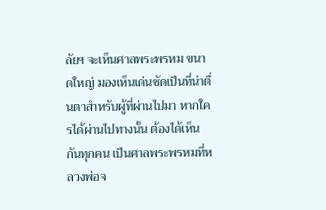ลัยฯ จะเห็นศาลพระพรหม ขนาดใหญ่ มองเห็นเด่นชัดเป็นที่น่าตื่นตาสำหรับผู้ที่ผ่านไปมา หากใครได้ผ่านไปทางนั้น ต้องได้เห็นกันทุกคน เป็นศาลพระพรหมที่หลวงพ่อจ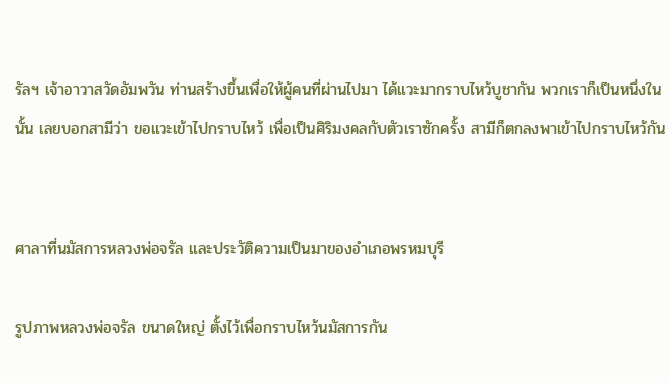รัลฯ เจ้าอาวาสวัดอัมพวัน ท่านสร้างขึ้นเพื่อให้ผู้คนที่ผ่านไปมา ได้แวะมากราบไหว้บูชากัน พวกเราก็เป็นหนึ่งในนั้น เลยบอกสามีว่า ขอแวะเข้าไปกราบไหว้ เพื่อเป็นศิริมงคลกับตัวเราซักครั้ง สามีก็ตกลงพาเข้าไปกราบไหว้กัน


ศาลาที่นมัสการหลวงพ่อจรัล และประวัติความเป็นมาของอำเภอพรหมบุรี

รูปภาพหลวงพ่อจรัล ขนาดใหญ่ ตั้งไว้เพื่อกราบไหว้นมัสการกัน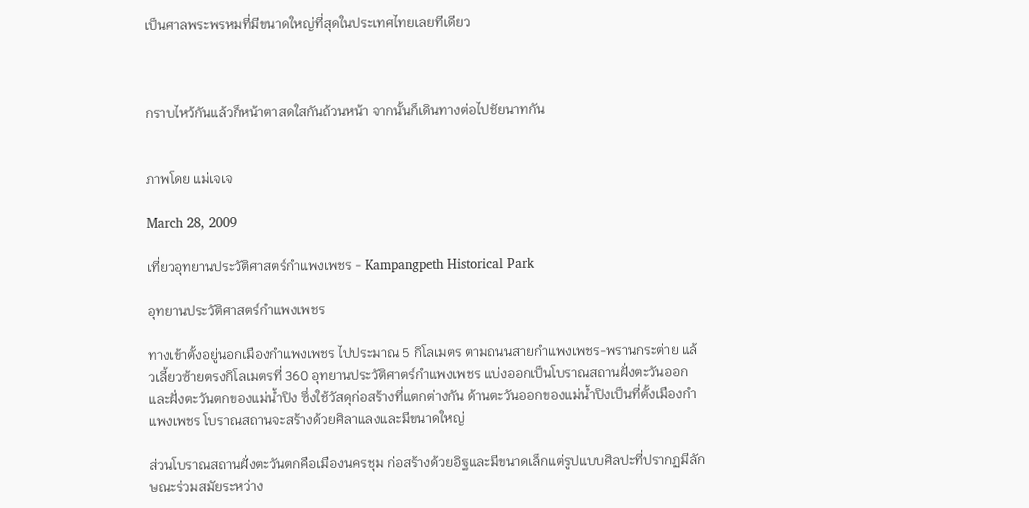เป็นศาลพระพรหมที่มีขนาดใหญ่ที่สุดในประเทศไทยเลยทีเดียว



กราบไหว้กันแล้วก็หน้าตาสดใสกันถ้วนหน้า จากนั้นก็เดินทางต่อไปชัยนาทกัน


ภาพโดย แม่เจเจ

March 28, 2009

เที่ยวอุทยานประวัติศาสตร์กำแพงเพชร - Kampangpeth Historical Park

อุทยานประวัติศาสตร์กำแพงเพชร

ทางเข้าตั้งอยู่นอกเมืองกำแพงเพชร ไปประมาณ 5 กิโลเมตร ตามถนนสายกำแพงเพชร-พรานกระต่าย แล้วเลี้ยวซ้ายตรงกิโลเมตรที่ 360 อุทยานประวัติศาตร์กำแพงเพชร แบ่งออกเป็นโบราณสถานฝั่งตะวันออกและฝั่งตะวันตกของแม่น้ำปิง ซึ่งใช้วัสดุก่อสร้างที่แตกต่างกัน ด้านตะวันออกของแม่น้ำปิงเป็นที่ตั้งเมืองกำแพงเพชร โบราณสถานจะสร้างด้วยศิลาแลงและมีขนาดใหญ่

ส่วนโบราณสถานฝั่งตะวันตกคือเมืองนครชุม ก่อสร้างด้วยอิฐและมีขนาดเล็กแต่รูปแบบศิลปะที่ปรากฏมีลักษณะร่วมสมัยระหว่าง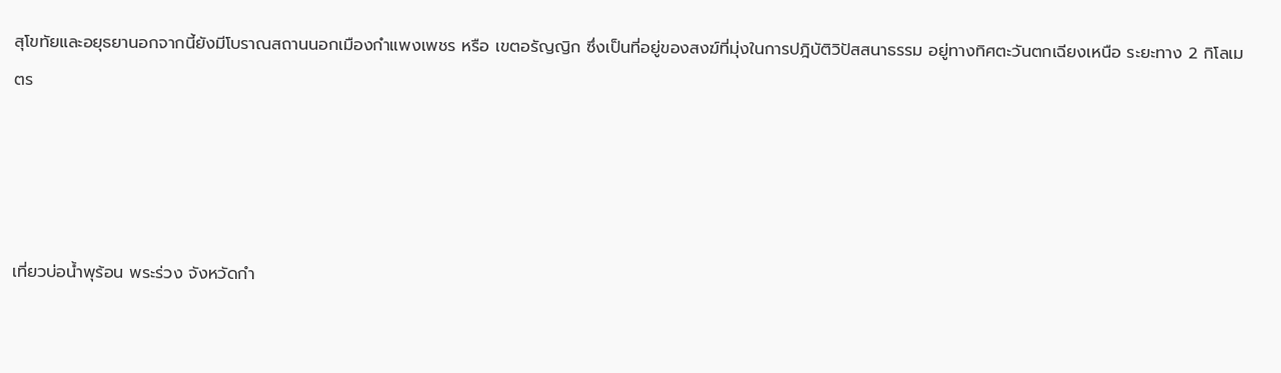สุโขทัยและอยุธยานอกจากนี้ยังมีโบราณสถานนอกเมืองกำแพงเพชร หรือ เขตอรัญญิก ซึ่งเป็นที่อยู่ของสงฆ์ที่มุ่งในการปฎิบัติวิปัสสนาธรรม อยู่ทางทิศตะวันตกเฉียงเหนือ ระยะทาง 2 กิโลเมตร




เที่ยวบ่อน้ำพุร้อน พระร่วง จังหวัดกำ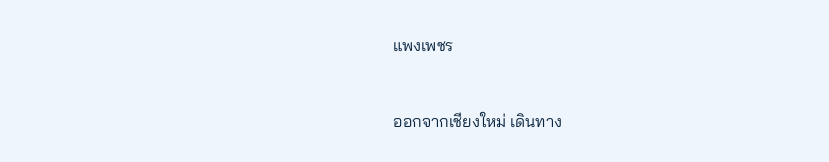แพงเพชร


ออกจากเชียงใหม่ เดินทาง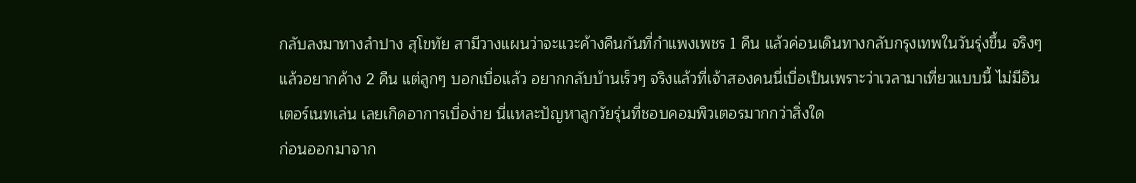กลับลงมาทางลำปาง สุโขทัย สามีวางแผนว่าจะแวะค้างคืนกันที่กำแพงเพชร 1 คืน แล้วค่อนเดินทางกลับกรุงเทพในวันรุ่งขึ้น จริงๆแล้วอยากค้าง 2 คืน แต่ลูกๆ บอกเบื่อแล้ว อยากกลับบ้านเร็วๆ จริงแล้วที่เจ้าสองคนนี่เบื่อเป็นเพราะว่าเวลามาเที่ยวแบบนี้ ไม่มีอินเตอร์เนทเล่น เลยเกิดอาการเบื่อง่าย นี่แหละปัญหาลูกวัยรุ่นที่ชอบคอมพิวเตอรมากกว่าสิ่งใด
ก่อนออกมาจาก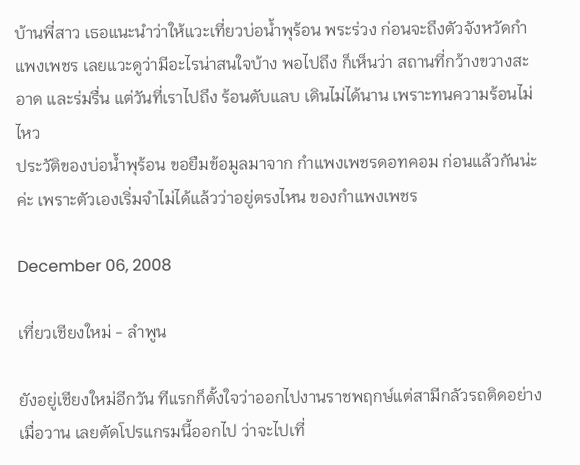บ้านพี่สาว เธอแนะนำว่าให้แวะเที่ยวบ่อน้ำพุร้อน พระร่วง ก่อนจะถึงตัวจังหวัดกำแพงเพชร เลยแวะดูว่ามีอะไรน่าสนใจบ้าง พอไปถึง ก็เห็นว่า สถานที่กว้างขวางสะอาด และร่มรื่น แต่วันที่เราไปถึง ร้อนตับแลบ เดินไม่ได้นาน เพราะทนความร้อนไม่ไหว
ประวัติของบ่อน้ำพุร้อน ขอยืมข้อมูลมาจาก กำแพงเพชรดอทคอม ก่อนแล้วกันน่ะค่ะ เพราะตัวเองเริ่มจำไม่ได้แล้วว่าอยู่ตรงไหน ของกำแพงเพชร

December 06, 2008

เที่ยวเชียงใหม่ - ลำพูน

ยังอยู่เชียงใหม่อีกวัน ทีแรกก็ตั้งใจว่าออกไปงานราชพฤกษ์แต่สามีกลัวรถติดอย่างเมื่อวาน เลยตัดโปรแกรมนี้ออกไป ว่าจะไปเที่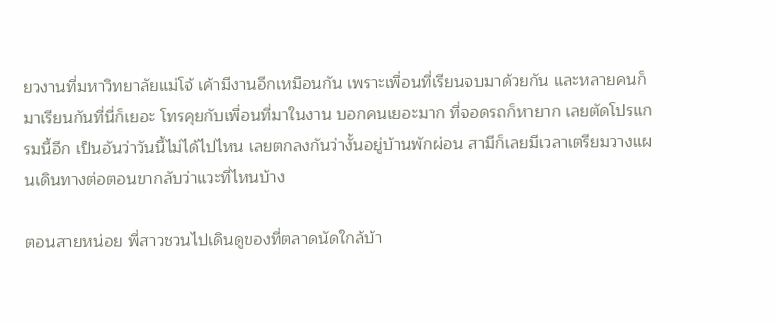ยวงานที่มหาวิทยาลัยแม่โจ้ เค้ามีงานอีกเหมือนกัน เพราะเพื่อนที่เรียนจบมาด้วยกัน และหลายคนก็มาเรียนกันที่นี่ก็เยอะ โทรคุยกับเพื่อนที่มาในงาน บอกคนเยอะมาก ที่จอดรถก็หายาก เลยตัดโปรแกรมนี้อีก เป็นอันว่าวันนี้ไม่ได้ไปไหน เลยตกลงกันว่างั้นอยู่บ้านพักผ่อน สามีก็เลยมีเวลาเตรียมวางแผนเดินทางต่อตอนขากลับว่าแวะที่ไหนบ้าง

ตอนสายหน่อย พี่สาวชวนไปเดินดูของที่ตลาดนัดใกล้บ้า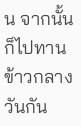น จากนั้นก็ไปทานข้าวกลางวันกัน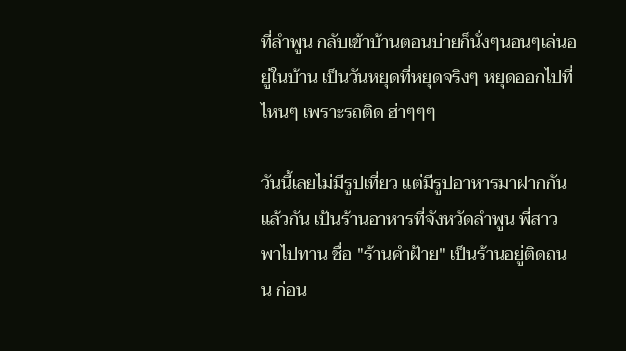ที่ลำพูน กลับเข้าบ้านตอนบ่ายก็นั่งๆนอนๆเล่นอยู่ในบ้าน เป็นวันหยุดที่หยุดจริงๆ หยุดออกไปที่ไหนๆ เพราะรถติด ฮ่าๆๆๆ

วันนี้เลยไม่มีรูปเที่ยว แต่มีรูปอาหารมาฝากกันแล้วกัน เป้นร้านอาหารที่จังหวัดลำพูน พี่สาวพาไปทาน ชื่อ "ร้านคำฝ้าย" เป็นร้านอยู่ติดถนน ก่อน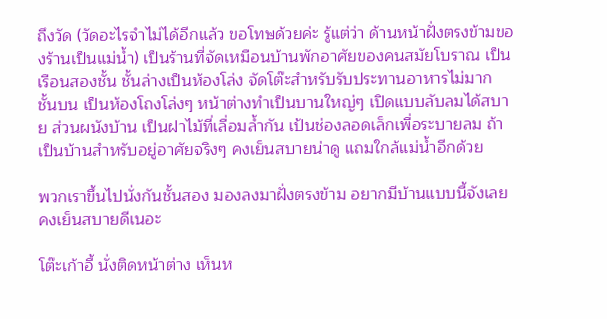ถึงวัด (วัดอะไรจำไม่ได้อีกแล้ว ขอโทษด้วยค่ะ รู้แต่ว่า ด้านหน้าฝั่งตรงข้ามของร้านเป็นแม่น้ำ) เป็นร้านที่จัดเหมือนบ้านพักอาศัยของคนสมัยโบราณ เป็นเรือนสองชั้น ชั้นล่างเป็นห้องโล่ง จัดโต๊ะสำหรับรับประทานอาหารไม่มาก ชั้นบน เป็นห้องโถงโล่งๆ หน้าต่างทำเป็นบานใหญ่ๆ เปิดแบบลับลมได้สบาย ส่วนผนังบ้าน เป็นฝาไม้ที่เลื่อมล้ำกัน เป้นช่องลอดเล็กเพื่อระบายลม ถ้าเป็นบ้านสำหรับอยู่อาศัยจริงๆ คงเย็นสบายน่าดู แถมใกล้แม่น้ำอีกด้วย

พวกเราขึ้นไปนั่งกันชั้นสอง มองลงมาฝั่งตรงข้าม อยากมีบ้านแบบนี้จังเลย คงเย็นสบายดีเนอะ

โต๊ะเก้าอี้ นั่งติดหน้าต่าง เห็นห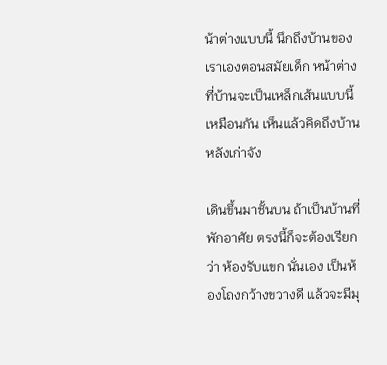น้าต่างแบบนี้ นึกถึงบ้านของเราเองตอนสมัยเด็ก หน้าต่างที่บ้านจะเป็นเหล็กเส้นแบบนี้เหมือนกัน เห็นแล้วคิดถึงบ้านหลังเก่าจัง

เดินขึ้นมาชั้นบน ถ้าเป็นบ้านที่พักอาศัย ตรงนี้ก็จะต้องเรียกว่า ห้องรับแขก นั่นเอง เป็นห้องโถงกว้างขวางดี แล้วจะมีมุ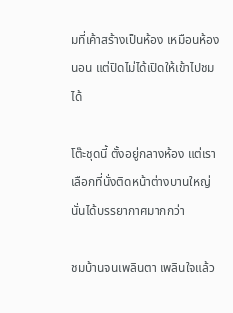มที่เค้าสร้างเป็นห้อง เหมือนห้องนอน แต่ปิดไม่ได้เปิดให้เข้าไปชมได้

โต๊ะชุดนี้ ตั้งอยู่กลางห้อง แต่เราเลือกที่นั่งติดหน้าต่างบานใหญ่นั่นได้บรรยากาศมากกว่า

ชมบ้านจนเพลินตา เพลินใจแล้ว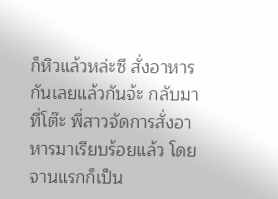ก็หิวแล้วหล่ะซี สั่งอาหารกันเลยแล้วกันจ้ะ กลับมาที่โต๊ะ พี่สาวจัดการสั่งอาหารมาเรียบร้อยแล้ว โดยจานแรกก็เป็น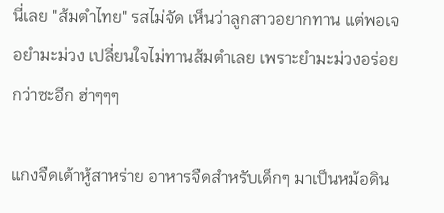นี่เลย "ส้มตำไทย" รสไม่จัด เห็นว่าลูกสาวอยากทาน แต่พอเจอยำมะม่วง เปลี่ยนใจไม่ทานส้มตำเลย เพราะยำมะม่วงอร่อยกว่าซะอีก ฮ่าๆๆๆ

แกงจืดเต้าหู้สาหร่าย อาหารจืดสำหรับเด็กๆ มาเป็นหม้อดิน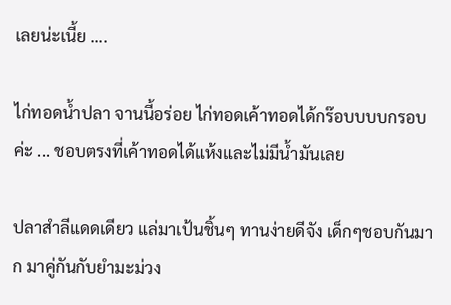เลยน่ะเนี้ย ....

ไก่ทอดน้ำปลา จานนี้อร่อย ไก่ทอดเค้าทอดได้กร๊อบบบบกรอบค่ะ ... ชอบตรงที่เค้าทอดได้แห้งและไม่มีน้ำมันเลย

ปลาสำลีแดดเดียว แล่มาเป้นชิ้นๆ ทานง่ายดีจัง เด็กๆชอบกันมาก มาคู่กันกับยำมะม่วง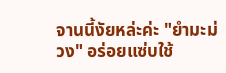จานนี้งัยหล่ะค่ะ "ยำมะม่วง" อร่อยแซ่บใช้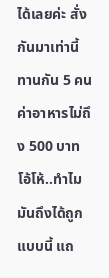ได้เลยค่ะ สั่งกันมาเท่านี้ ทานกัน 5 คน ค่าอาหารไม่ถึง 500 บาท โอ้โห้..ทำไมมันถึงได้ถูกแบบนี้ แถ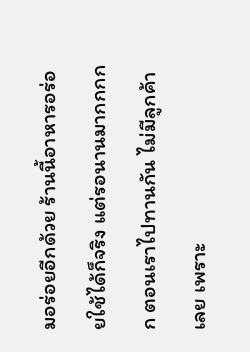มอร่อยอีกด้วย ร้านนี้อาหารอร่อยใช้ได้ก็จริง แต่รอนานมากกกกก ตอนเราไปทานกัน ไม่มีลูกค้าเลย เพราะ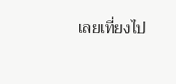เลยเที่ยงไป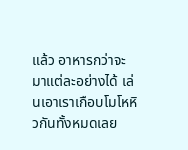แล้ว อาหารกว่าจะมาแต่ละอย่างได้ เล่นเอาเราเกือบโมโหหิวกันทั้งหมดเลย